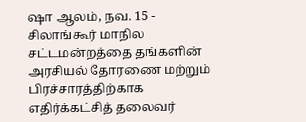ஷா ஆலம், நவ. 15 - சிலாங்கூர் மாநில சட்டமன்றத்தை தங்களின் அரசியல் தோரணை மற்றும் பிரச்சாரத்திற்காக எதிர்க்கட்சித் தலைவர்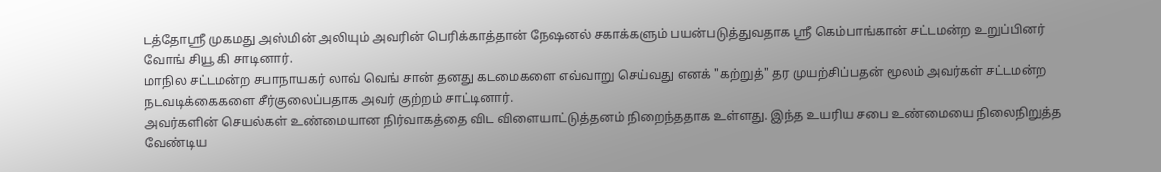டத்தோஸ்ரீ முகமது அஸ்மின் அலியும் அவரின் பெரிக்காத்தான் நேஷனல் சகாக்களும் பயன்படுத்துவதாக ஸ்ரீ கெம்பாங்கான் சட்டமன்ற உறுப்பினர் வோங் சியூ கி சாடினார்.
மாநில சட்டமன்ற சபாநாயகர் லாவ் வெங் சான் தனது கடமைகளை எவ்வாறு செய்வது எனக் "கற்றுத்" தர முயற்சிப்பதன் மூலம் அவர்கள் சட்டமன்ற நடவடிக்கைகளை சீர்குலைப்பதாக அவர் குற்றம் சாட்டினார்.
அவர்களின் செயல்கள் உண்மையான நிர்வாகத்தை விட விளையாட்டுத்தனம் நிறைந்ததாக உள்ளது. இந்த உயரிய சபை உண்மையை நிலைநிறுத்த வேண்டிய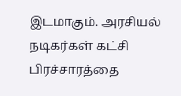இடமாகும். அரசியல் நடிகர்கள் கட்சி பிரச்சாரத்தை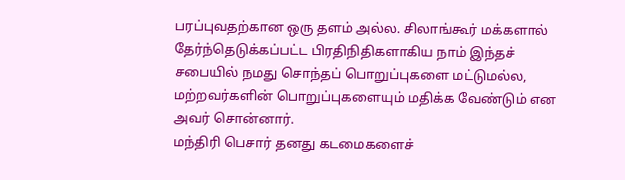பரப்புவதற்கான ஒரு தளம் அல்ல. சிலாங்கூர் மக்களால் தேர்ந்தெடுக்கப்பட்ட பிரதிநிதிகளாகிய நாம் இந்தச் சபையில் நமது சொந்தப் பொறுப்புகளை மட்டுமல்ல, மற்றவர்களின் பொறுப்புகளையும் மதிக்க வேண்டும் என அவர் சொன்னார்.
மந்திரி பெசார் தனது கடமைகளைச்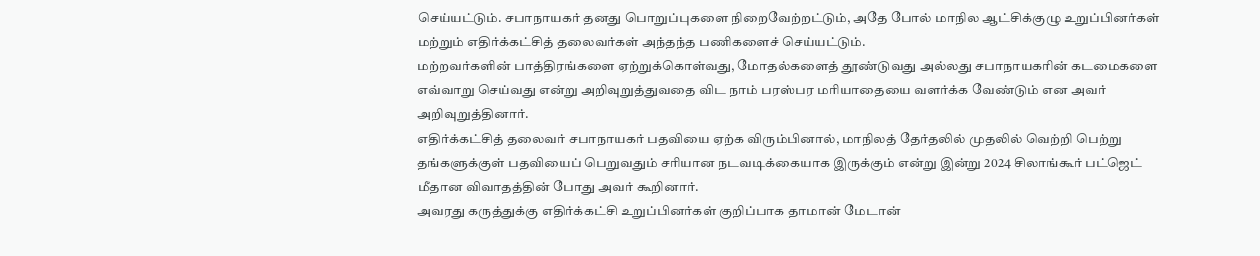செய்யட்டும். சபாநாயகர் தனது பொறுப்புகளை நிறைவேற்றட்டும், அதே போல் மாநில ஆட்சிக்குழு உறுப்பினர்கள் மற்றும் எதிர்க்கட்சித் தலைவர்கள் அந்தந்த பணிகளைச் செய்யட்டும்.
மற்றவர்களின் பாத்திரங்களை ஏற்றுக்கொள்வது, மோதல்களைத் தூண்டுவது அல்லது சபாநாயகரின் கடமைகளை எவ்வாறு செய்வது என்று அறிவுறுத்துவதை விட நாம் பரஸ்பர மரியாதையை வளர்க்க வேண்டும் என அவர் அறிவுறுத்தினார்.
எதிர்க்கட்சித் தலைவர் சபாநாயகர் பதவியை ஏற்க விரும்பினால், மாநிலத் தேர்தலில் முதலில் வெற்றி பெற்று தங்களுக்குள் பதவியைப் பெறுவதும் சரியான நடவடிக்கையாக இருக்கும் என்று இன்று 2024 சிலாங்கூர் பட்ஜெட் மீதான விவாதத்தின் போது அவர் கூறினார்.
அவரது கருத்துக்கு எதிர்க்கட்சி உறுப்பினர்கள் குறிப்பாக தாமான் மேடான்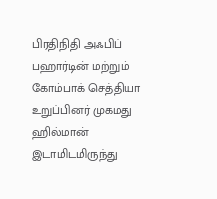பிரதிநிதி அஃபிப் பஹார்டின் மற்றும் கோம்பாக் செத்தியா உறுப்பினர் முகமது ஹில்மான் இடாமிடமிருந்து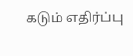கடும் எதிர்ப்பு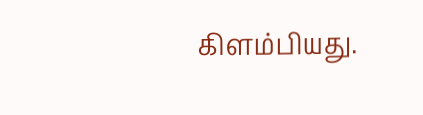கிளம்பியது.